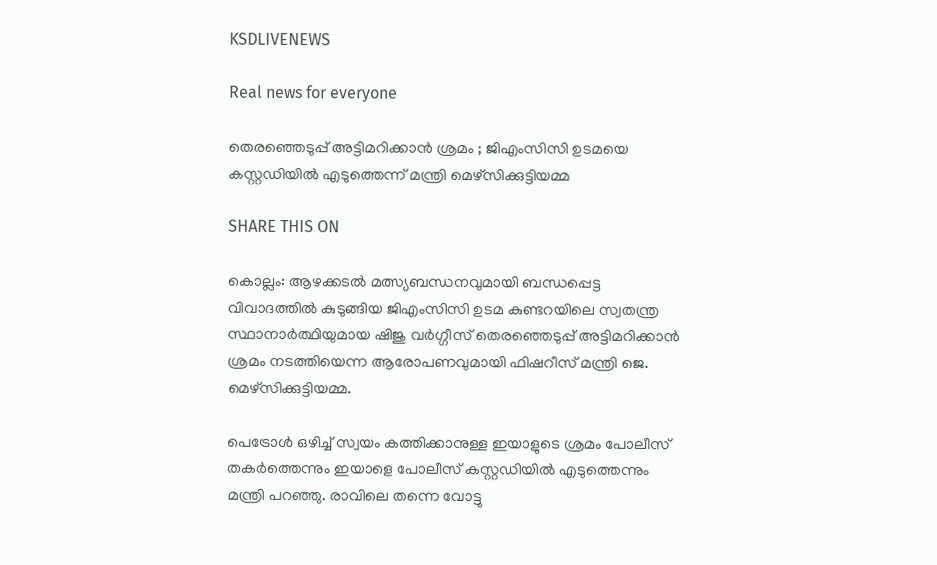KSDLIVENEWS

Real news for everyone

തെരഞ്ഞെടുപ്പ് അട്ടിമറിക്കാന്‍ ശ്രമം ; ജിഎംസിസി ഉടമയെ കസ്റ്റഡിയില്‍ എടുത്തെന്ന് മന്ത്രി മെഴ്‌സിക്കുട്ടിയമ്മ

SHARE THIS ON

കൊല്ലം: ആഴക്കടല്‍ മത്സ്യബന്ധനവുമായി ബന്ധപ്പെട്ട വിവാദത്തില്‍ കുടുങ്ങിയ ജിഎംസിസി ഉടമ കുണ്ടറയിലെ സ്വതന്ത്ര സ്ഥാനാര്‍ത്ഥിയുമായ ഷിജു വര്‍ഗ്ഗീസ് തെരഞ്ഞെടുപ്പ് അട്ടിമറിക്കാന്‍ ശ്രമം നടത്തിയെന്ന ആരോപണവുമായി ഫിഷറീസ് മന്ത്രി ജെ. മെഴ്‌സിക്കുട്ടിയമ്മ.

പെട്രോള്‍ ഒഴിച്ച്‌ സ്വയം കത്തിക്കാനുള്ള ഇയാളുടെ ശ്രമം പോലീസ് തകര്‍ത്തെന്നും ഇയാളെ പോലീസ് കസ്റ്റഡിയില്‍ എടുത്തെന്നും മന്ത്രി പറഞ്ഞു. രാവിലെ തന്നെ വോട്ടു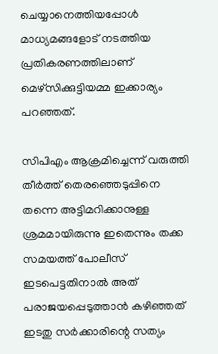ചെയ്യാനെത്തിയപ്പോള്‍ മാധ്യമങ്ങളോട് നടത്തിയ പ്രതികരണത്തിലാണ് മെഴ്‌സിക്കുട്ടിയമ്മ ഇക്കാര്യം പറഞ്ഞത്.

സിപിഎം ആക്രമിച്ചെന്ന് വരുത്തി തീര്‍ത്ത് തെരഞ്ഞെടുപ്പിനെ തന്നെ അട്ടിമറിക്കാനുള്ള ശ്രമമായിരുന്നു ഇതെന്നും തക്ക സമയത്ത് പോലീസ് ഇടപെട്ടതിനാല്‍ അത് പരാജയപ്പെടുത്താന്‍ കഴിഞ്ഞത് ഇടതു സര്‍ക്കാരിന്റെ സത്യം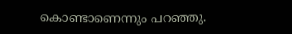കൊണ്ടാണെന്നും പറഞ്ഞു.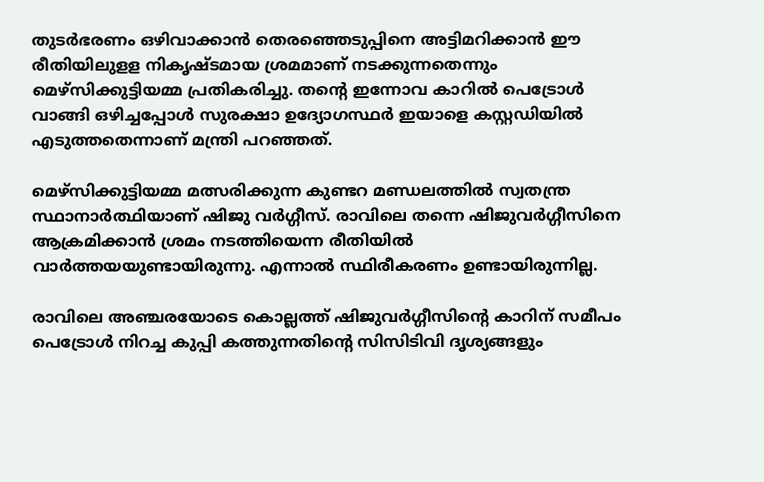തുടര്‍ഭരണം ഒഴിവാക്കാന്‍ തെരഞ്ഞെടുപ്പിനെ അട്ടിമറിക്കാന്‍ ഈ രീതിയിലുളള നികൃഷ്ടമായ ശ്രമമാണ് നടക്കുന്നതെന്നും മെഴ്‌സിക്കുട്ടിയമ്മ പ്രതികരിച്ചു. തന്റെ ഇന്നോവ കാറില്‍ പെട്രോള്‍ വാങ്ങി ഒഴിച്ചപ്പോള്‍ സുരക്ഷാ ഉദ്യോഗസ്ഥര്‍ ഇയാളെ കസ്റ്റഡിയില്‍ എടുത്തതെന്നാണ് മന്ത്രി പറഞ്ഞത്.

മെഴ്‌സിക്കുട്ടിയമ്മ മത്സരിക്കുന്ന കുണ്ടറ മണ്ഡലത്തില്‍ സ്വതന്ത്ര സ്ഥാനാര്‍ത്ഥിയാണ് ഷിജു വര്‍ഗ്ഗീസ്. രാവിലെ തന്നെ ഷിജുവര്‍ഗ്ഗീസിനെ ആക്രമിക്കാന്‍ ശ്രമം നടത്തിയെന്ന രീതിയില്‍ വാര്‍ത്തയയുണ്ടായിരുന്നു. എന്നാല്‍ സ്ഥിരീകരണം ഉണ്ടായിരുന്നില്ല.

രാവിലെ അഞ്ചരയോടെ കൊല്ലത്ത് ഷിജുവര്‍ഗ്ഗീസിന്റെ കാറിന് സമീപം പെട്രോള്‍ നിറച്ച കുപ്പി കത്തുന്നതിന്റെ സിസിടിവി ദൃശ്യങ്ങളും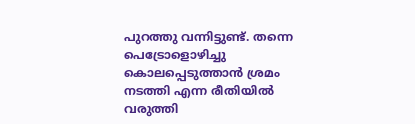പുറത്തു വന്നിട്ടുണ്ട്. തന്നെ പെട്രോളൊഴിച്ചു കൊലപ്പെടുത്താന്‍ ശ്രമം നടത്തി എന്ന രീതിയില്‍ വരുത്തി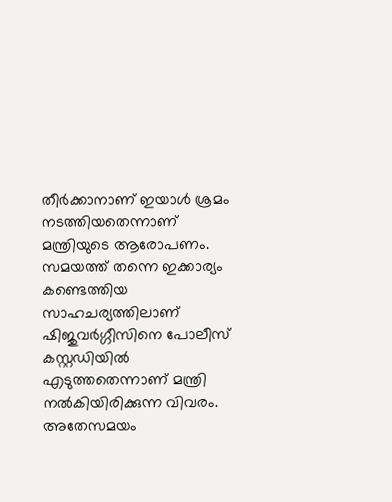തീര്‍ക്കാനാണ് ഇയാള്‍ ശ്രമം നടത്തിയതെന്നാണ് മന്ത്രിയുടെ ആരോപണം. സമയത്ത് തന്നെ ഇക്കാര്യം കണ്ടെത്തിയ സാഹചര്യത്തിലാണ് ഷിജുവര്‍ഗ്ഗീസിനെ പോലീസ് കസ്റ്റഡിയില്‍ എടുത്തതെന്നാണ് മന്ത്രി നല്‍കിയിരിക്കുന്ന വിവരം. അതേസമയം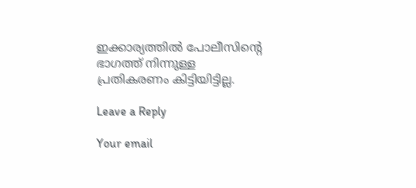ഇക്കാര്യത്തില്‍ പോലീസിന്റെ ഭാഗത്ത് നിന്നുള്ള പ്രതികരണം കിട്ടിയിട്ടില്ല.

Leave a Reply

Your email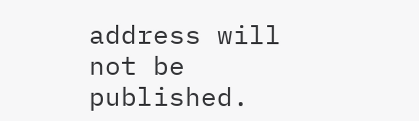address will not be published.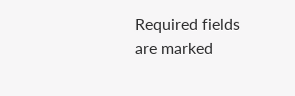Required fields are marked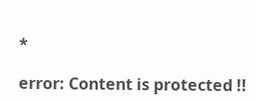*

error: Content is protected !!